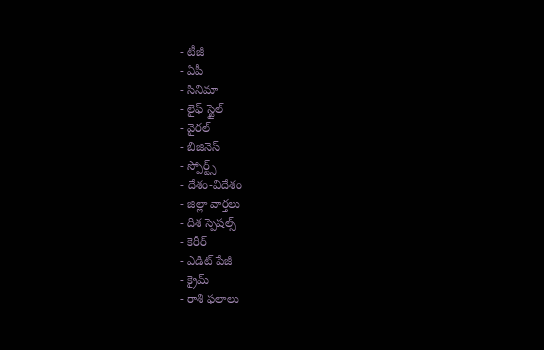- టీజీ
- ఏపీ
- సినిమా
- లైఫ్ స్టైల్
- వైరల్
- బిజినెస్
- స్పోర్ట్స్
- దేశం-విదేశం
- జిల్లా వార్తలు
- దిశ స్పెషల్స్
- కెరీర్
- ఎడిట్ పేజీ
- క్రైమ్
- రాశి ఫలాలు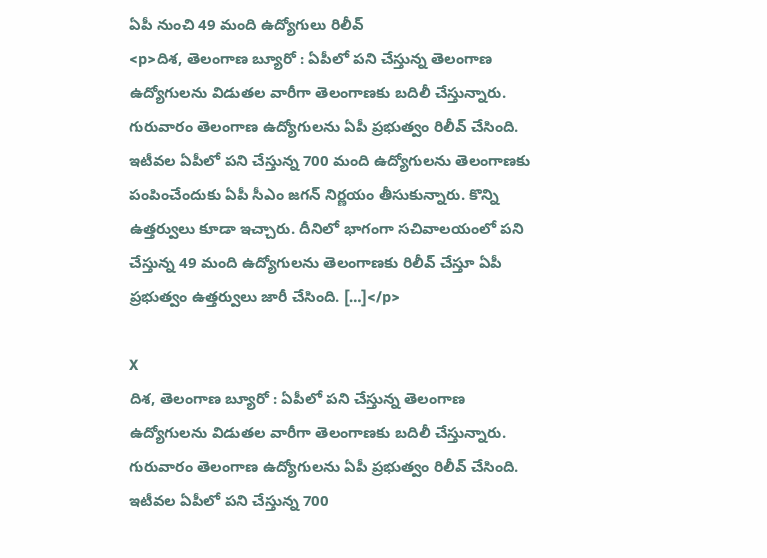ఏపీ నుంచి 49 మంది ఉద్యోగులు రిలీవ్
<p>దిశ, తెలంగాణ బ్యూరో : ఏపీలో పని చేస్తున్న తెలంగాణ ఉద్యోగులను విడుతల వారీగా తెలంగాణకు బదిలీ చేస్తున్నారు. గురువారం తెలంగాణ ఉద్యోగులను ఏపీ ప్రభుత్వం రిలీవ్ చేసింది. ఇటీవల ఏపీలో పని చేస్తున్న 700 మంది ఉద్యోగులను తెలంగాణకు పంపించేందుకు ఏపీ సీఎం జగన్ నిర్ణయం తీసుకున్నారు. కొన్ని ఉత్తర్వులు కూడా ఇచ్చారు. దీనిలో భాగంగా సచివాలయంలో పని చేస్తున్న 49 మంది ఉద్యోగులను తెలంగాణకు రిలీవ్ చేస్తూ ఏపీ ప్రభుత్వం ఉత్తర్వులు జారీ చేసింది. […]</p>

X
దిశ, తెలంగాణ బ్యూరో : ఏపీలో పని చేస్తున్న తెలంగాణ ఉద్యోగులను విడుతల వారీగా తెలంగాణకు బదిలీ చేస్తున్నారు. గురువారం తెలంగాణ ఉద్యోగులను ఏపీ ప్రభుత్వం రిలీవ్ చేసింది. ఇటీవల ఏపీలో పని చేస్తున్న 700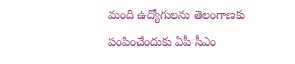మంది ఉద్యోగులను తెలంగాణకు పంపించేందుకు ఏపీ సీఎం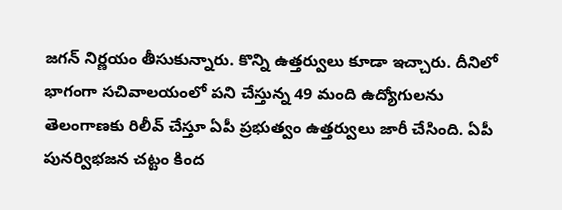జగన్ నిర్ణయం తీసుకున్నారు. కొన్ని ఉత్తర్వులు కూడా ఇచ్చారు. దీనిలో భాగంగా సచివాలయంలో పని చేస్తున్న 49 మంది ఉద్యోగులను తెలంగాణకు రిలీవ్ చేస్తూ ఏపీ ప్రభుత్వం ఉత్తర్వులు జారీ చేసింది. ఏపీ పునర్విభజన చట్టం కింద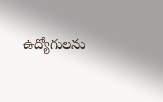ఉద్యోగులను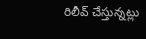రిలీవ్ చేస్తున్నట్లు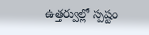ఉత్తర్వుల్లో స్పష్టం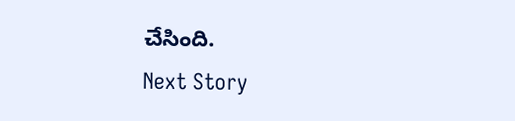చేసింది.
Next Story